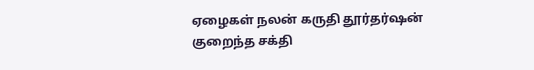ஏழைகள் நலன் கருதி தூர்தர்‌ஷன் குறைந்த சக்தி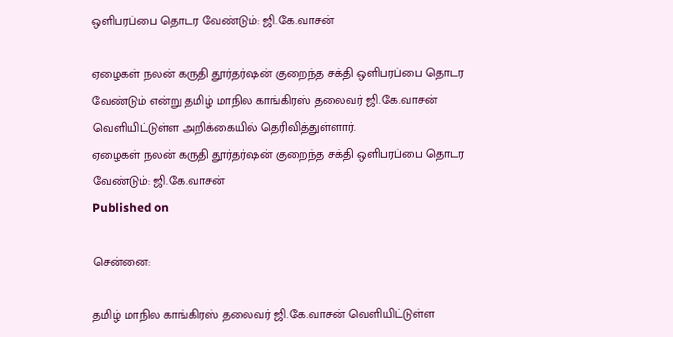ஒளிபரப்பை தொடர வேண்டும்: ஜி.கே.வாசன்

ஏழைகள் நலன் கருதி தூர்தர்‌ஷன் குறைந்த சக்தி ஒளிபரப்பை தொடர வேண்டும் என்று தமிழ் மாநில காங்கிரஸ் தலைவர் ஜி.கே.வாசன் வெளியிட்டுள்ள அறிக்கையில் தெரிவித்துள்ளார்.
ஏழைகள் நலன் கருதி தூர்தர்‌ஷன் குறைந்த சக்தி ஒளிபரப்பை தொடர வேண்டும்: ஜி.கே.வாசன்
Published on

சென்னை:

தமிழ் மாநில காங்கிரஸ் தலைவர் ஜி.கே.வாசன் வெளியிட்டுள்ள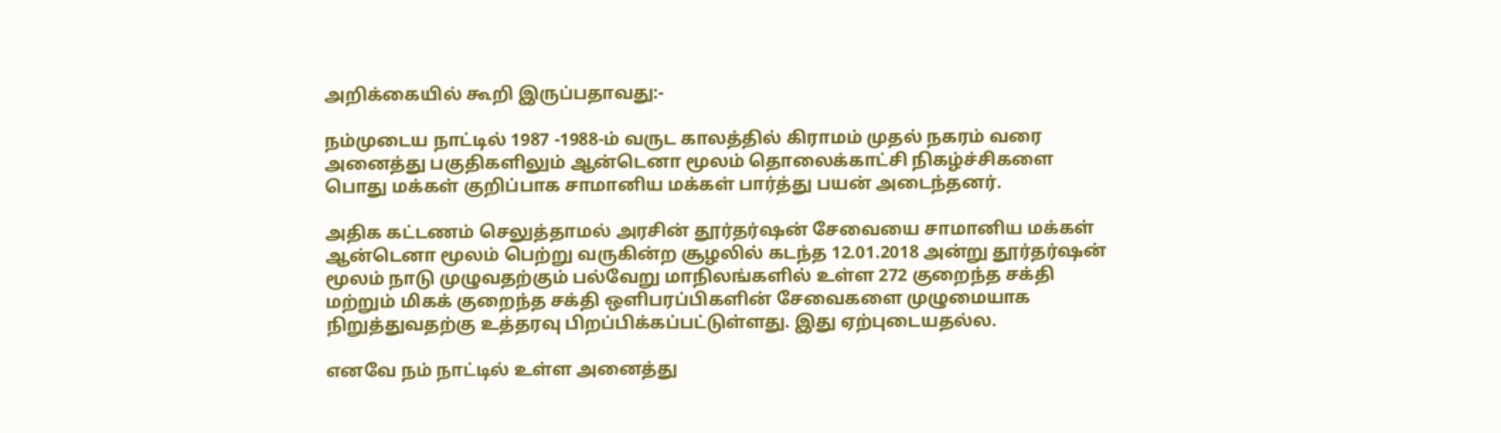அறிக்கையில் கூறி இருப்பதாவது:-

நம்முடைய நாட்டில் 1987 -1988-ம் வருட காலத்தில் கிராமம் முதல் நகரம் வரை அனைத்து பகுதிகளிலும் ஆன்டெனா மூலம் தொலைக்காட்சி நிகழ்ச்சிகளை பொது மக்கள் குறிப்பாக சாமானிய மக்கள் பார்த்து பயன் அடைந்தனர்.

அதிக கட்டணம் செலுத்தாமல் அரசின் தூர்தர்‌ஷன் சேவையை சாமானிய மக்கள் ஆன்டெனா மூலம் பெற்று வருகின்ற சூழலில் கடந்த 12.01.2018 அன்று தூர்தர்‌ஷன் மூலம் நாடு முழுவதற்கும் பல்வேறு மாநிலங்களில் உள்ள 272 குறைந்த சக்தி மற்றும் மிகக் குறைந்த சக்தி ஒளிபரப்பிகளின் சேவைகளை முழுமையாக நிறுத்துவதற்கு உத்தரவு பிறப்பிக்கப்பட்டுள்ளது. இது ஏற்புடையதல்ல.

எனவே நம் நாட்டில் உள்ள அனைத்து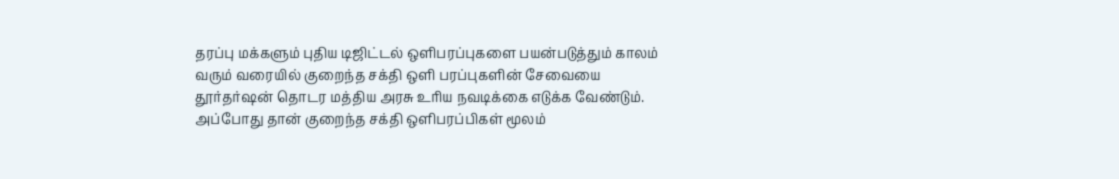தரப்பு மக்களும் புதிய டிஜிட்டல் ஒளிபரப்புகளை பயன்படுத்தும் காலம் வரும் வரையில் குறைந்த சக்தி ஒளி பரப்புகளின் சேவையை தூர்தர்‌ஷன் தொடர மத்திய அரசு உரிய நவடிக்கை எடுக்க வேண்டும். அப்போது தான் குறைந்த சக்தி ஒளிபரப்பிகள் மூலம்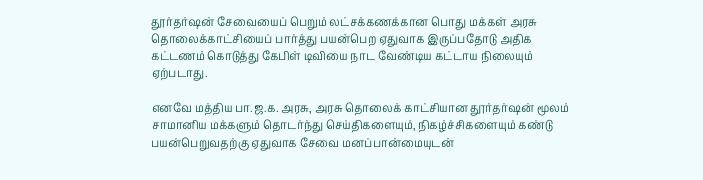தூர்தர்‌ஷன் சேவையைப் பெறும் லட்சக்கணக்கான பொது மக்கள் அரசு தொலைக்காட்சியைப் பார்த்து பயன்பெற ஏதுவாக இருப்பதோடு அதிக கட்டணம் கொடுத்து கேபிள் டிவியை நாட வேண்டிய கட்டாய நிலையும் ஏற்படாது.

எனவே மத்திய பா.ஜ.க. அரசு, அரசு தொலைக் காட்சியான தூர்தர்‌ஷன் மூலம் சாமானிய மக்களும் தொடர்ந்து செய்திகளையும், நிகழ்ச்சிகளையும் கண்டு பயன்பெறுவதற்கு ஏதுவாக சேவை மனப்பான்மையுடன்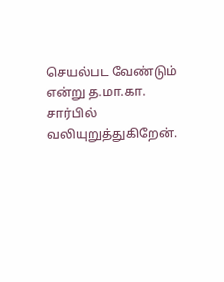செயல்பட வேண்டும் என்று த.மா.கா. சார்பில் வலியுறுத்துகிறேன்.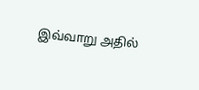இவ்வாறு அதில்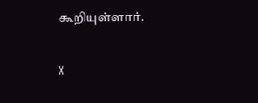கூறியுள்ளார்.

X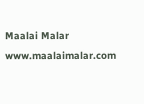Maalai Malar
www.maalaimalar.com